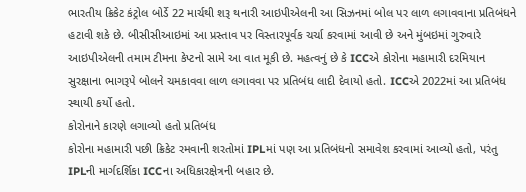ભારતીય ક્રિકેટ કંટ્રોલ બોર્ડે 22 માર્ચથી શરૂ થનારી આઇપીએલની આ સિઝનમાં બોલ પર લાળ લગાવવાના પ્રતિબંધને હટાવી શકે છે. બીસીસીઆઇમાં આ પ્રસ્તાવ પર વિસ્તારપૂર્વક ચર્ચા કરવામાં આવી છે અને મુંબઇમાં ગુરુવારે આઇપીએલની તમામ ટીમના કેપ્ટનો સામે આ વાત મૂકી છે. મહત્વનું છે કે ICCએ કોરોના મહામારી દરમિયાન સુરક્ષાના ભાગરૂપે બોલને ચમકાવવા લાળ લગાવવા પર પ્રતિબંધ લાદી દેવાયો હતો. ICCએ 2022માં આ પ્રતિબંધ સ્થાયી કર્યો હતો.
કોરોનાને કારણે લગાવ્યો હતો પ્રતિબંધ
કોરોના મહામારી પછી ક્રિકેટ રમવાની શરતોમાં IPLમાં પણ આ પ્રતિબંધનો સમાવેશ કરવામાં આવ્યો હતો, પરંતુ IPLની માર્ગદર્શિકા ICCના અધિકારક્ષેત્રની બહાર છે.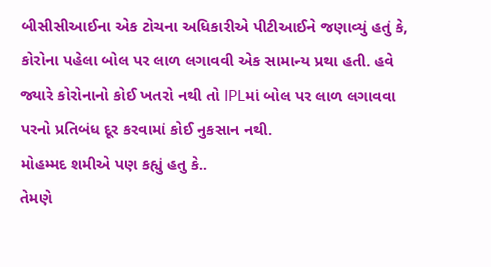બીસીસીઆઈના એક ટોચના અધિકારીએ પીટીઆઈને જણાવ્યું હતું કે, કોરોના પહેલા બોલ પર લાળ લગાવવી એક સામાન્ય પ્રથા હતી. હવે જ્યારે કોરોનાનો કોઈ ખતરો નથી તો IPLમાં બોલ પર લાળ લગાવવા પરનો પ્રતિબંધ દૂર કરવામાં કોઈ નુકસાન નથી.
મોહમ્મદ શમીએ પણ કહ્યું હતુ કે..
તેમણે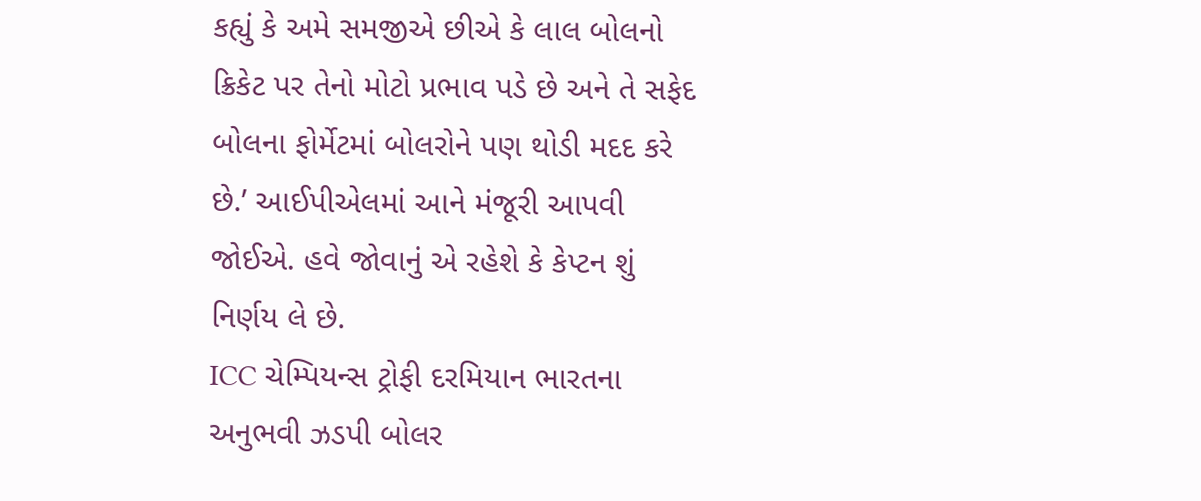કહ્યું કે અમે સમજીએ છીએ કે લાલ બોલનો ક્રિકેટ પર તેનો મોટો પ્રભાવ પડે છે અને તે સફેદ બોલના ફોર્મેટમાં બોલરોને પણ થોડી મદદ કરે છે.’ આઈપીએલમાં આને મંજૂરી આપવી જોઈએ. હવે જોવાનું એ રહેશે કે કેપ્ટન શું નિર્ણય લે છે.
ICC ચેમ્પિયન્સ ટ્રોફી દરમિયાન ભારતના અનુભવી ઝડપી બોલર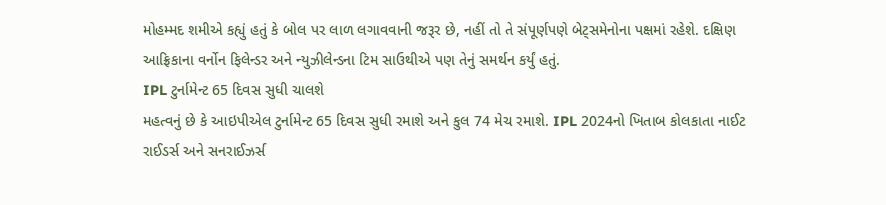મોહમ્મદ શમીએ કહ્યું હતું કે બોલ પર લાળ લગાવવાની જરૂર છે, નહીં તો તે સંપૂર્ણપણે બેટ્સમેનોના પક્ષમાં રહેશે. દક્ષિણ આફ્રિકાના વર્નોન ફિલેન્ડર અને ન્યુઝીલેન્ડના ટિમ સાઉથીએ પણ તેનું સમર્થન કર્યું હતું.
IPL ટુર્નામેન્ટ 65 દિવસ સુધી ચાલશે
મહત્વનું છે કે આઇપીએલ ટુર્નામેન્ટ 65 દિવસ સુધી રમાશે અને કુલ 74 મેચ રમાશે. IPL 2024નો ખિતાબ કોલકાતા નાઈટ રાઈડર્સ અને સનરાઈઝર્સ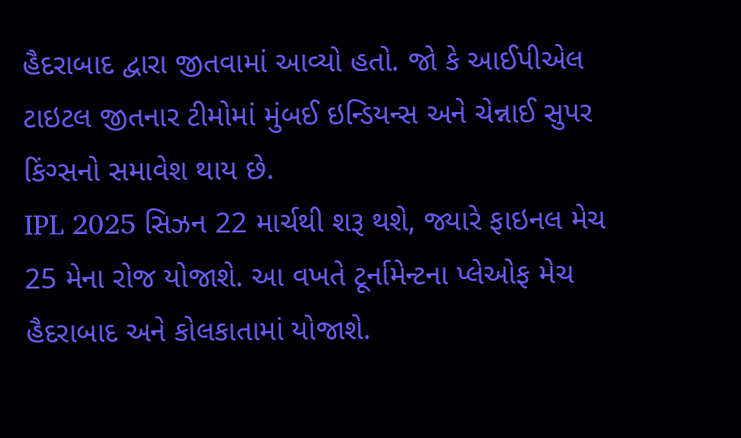હૈદરાબાદ દ્વારા જીતવામાં આવ્યો હતો. જો કે આઈપીએલ ટાઇટલ જીતનાર ટીમોમાં મુંબઈ ઇન્ડિયન્સ અને ચેન્નાઈ સુપર કિંગ્સનો સમાવેશ થાય છે.
IPL 2025 સિઝન 22 માર્ચથી શરૂ થશે, જ્યારે ફાઇનલ મેચ 25 મેના રોજ યોજાશે. આ વખતે ટૂર્નામેન્ટના પ્લેઓફ મેચ હૈદરાબાદ અને કોલકાતામાં યોજાશે.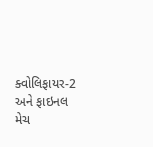ક્વોલિફાયર-2 અને ફાઇનલ મેચ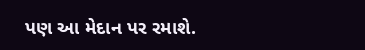પણ આ મેદાન પર રમાશે.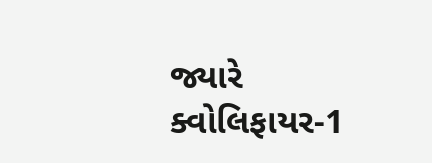જ્યારે ક્વોલિફાયર-1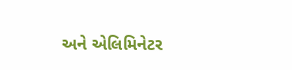અને એલિમિનેટર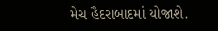મેચ હૈદરાબાદમાં યોજાશે.